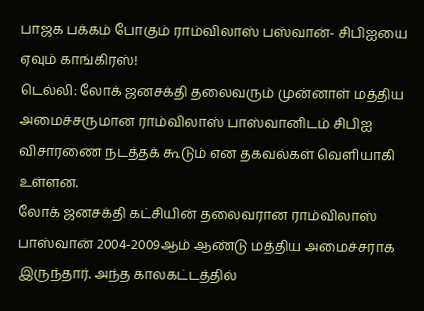பாஜக பக்கம் போகும் ராம்விலாஸ் பஸ்வான்- சிபிஐயை ஏவும் காங்கிரஸ்!
டெல்லி: லோக் ஜனசக்தி தலைவரும் முன்னாள் மத்திய அமைச்சருமான ராம்விலாஸ் பாஸ்வானிடம் சிபிஐ விசாரணை நடத்தக் கூடும் என தகவல்கள் வெளியாகி உள்ளன.
லோக் ஜனசக்தி கட்சியின் தலைவரான ராம்விலாஸ் பாஸ்வான் 2004-2009ஆம் ஆண்டு மத்திய அமைச்சராக இருந்தார். அந்த காலகட்டத்தில்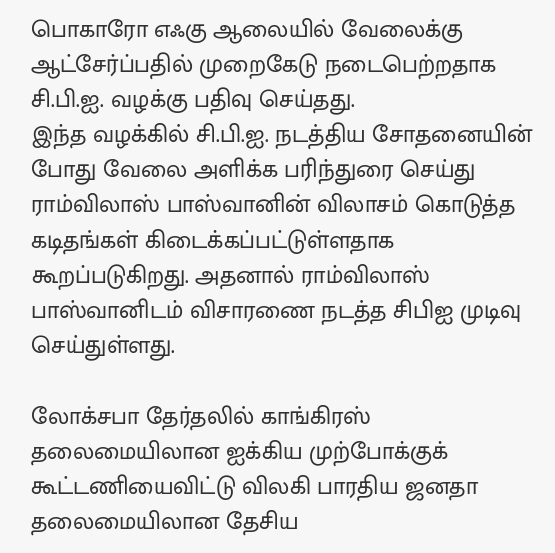பொகாரோ எஃகு ஆலையில் வேலைக்கு ஆட்சேர்ப்பதில் முறைகேடு நடைபெற்றதாக சி.பி.ஐ. வழக்கு பதிவு செய்தது.
இந்த வழக்கில் சி.பி.ஐ. நடத்திய சோதனையின் போது வேலை அளிக்க பரிந்துரை செய்து ராம்விலாஸ் பாஸ்வானின் விலாசம் கொடுத்த கடிதங்கள் கிடைக்கப்பட்டுள்ளதாக கூறப்படுகிறது. அதனால் ராம்விலாஸ் பாஸ்வானிடம் விசாரணை நடத்த சிபிஐ முடிவு செய்துள்ளது.

லோக்சபா தேர்தலில் காங்கிரஸ் தலைமையிலான ஐக்கிய முற்போக்குக் கூட்டணியைவிட்டு விலகி பாரதிய ஜனதா தலைமையிலான தேசிய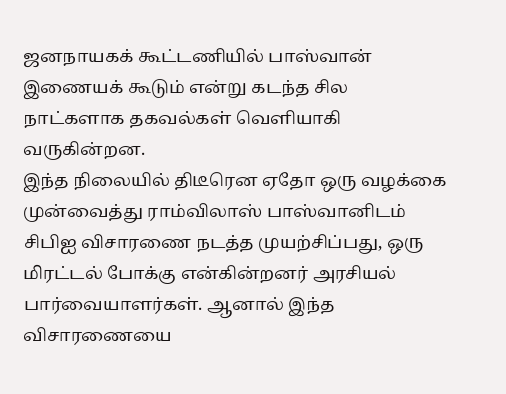ஜனநாயகக் கூட்டணியில் பாஸ்வான் இணையக் கூடும் என்று கடந்த சில நாட்களாக தகவல்கள் வெளியாகி வருகின்றன.
இந்த நிலையில் திடீரென ஏதோ ஒரு வழக்கை முன்வைத்து ராம்விலாஸ் பாஸ்வானிடம் சிபிஐ விசாரணை நடத்த முயற்சிப்பது, ஒரு மிரட்டல் போக்கு என்கின்றனர் அரசியல் பார்வையாளர்கள். ஆனால் இந்த விசாரணையை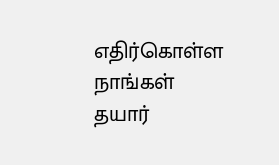எதிர்கொள்ள நாங்கள் தயார்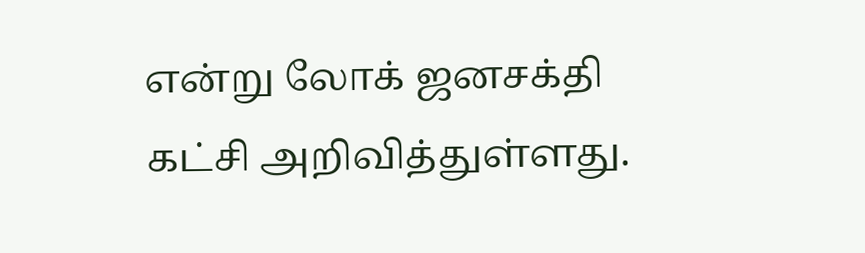என்று லோக் ஜனசக்தி கட்சி அறிவித்துள்ளது.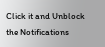Click it and Unblock the Notifications